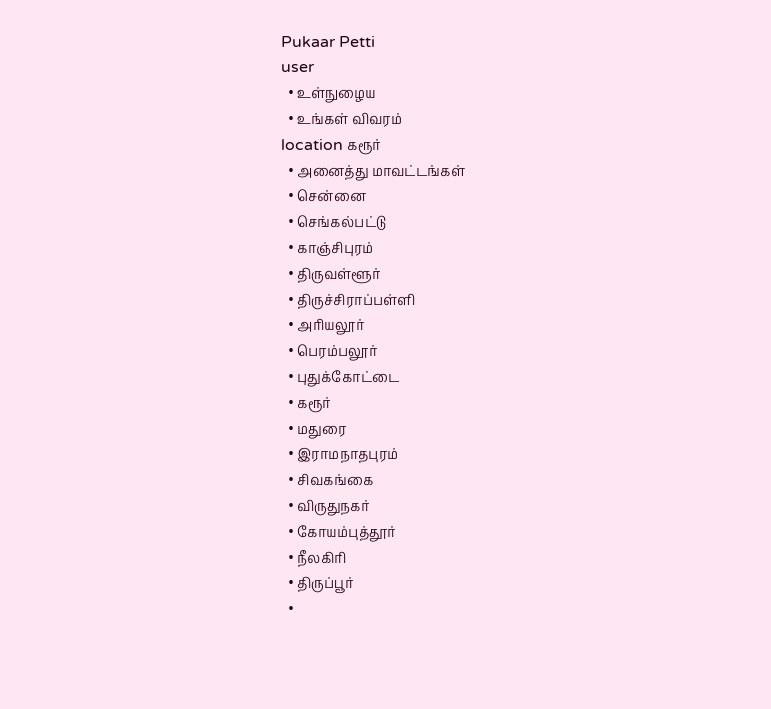Pukaar Petti
user
  • உள்நுழைய
  • உங்கள் விவரம்
location கரூர்
  • அனைத்து மாவட்டங்கள்
  • சென்னை
  • செங்கல்பட்டு
  • காஞ்சிபுரம்
  • திருவள்ளூர்
  • திருச்சிராப்பள்ளி
  • அரியலூர்
  • பெரம்பலூர்
  • புதுக்கோட்டை
  • கரூர்
  • மதுரை
  • இராமநாதபுரம்
  • சிவகங்கை
  • விருதுநகர்
  • கோயம்புத்தூர்
  • நீலகிரி
  • திருப்பூர்
  •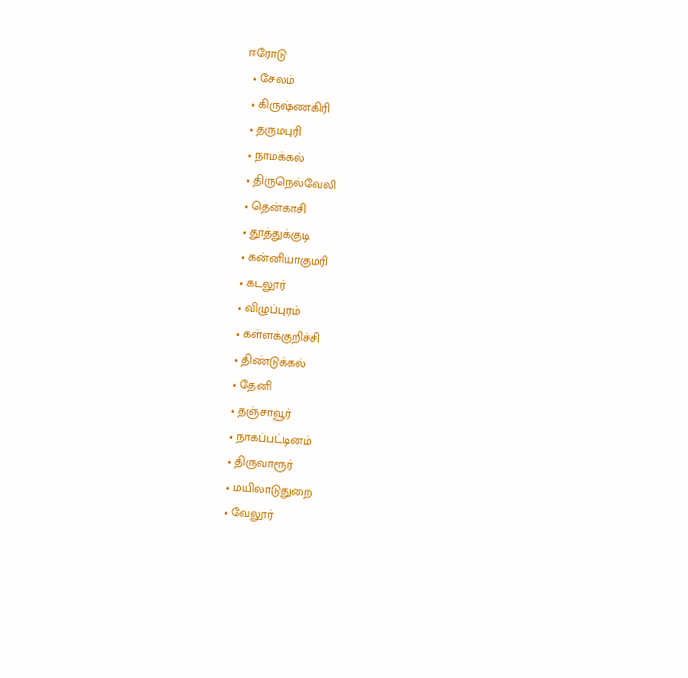ஈரோடு
  • சேலம்
  • கிருஷ்ணகிரி
  • தருமபுரி
  • நாமக்கல்
  • திருநெல்வேலி
  • தென்காசி
  • தூத்துக்குடி
  • கன்னியாகுமரி
  • கடலூர்
  • விழுப்புரம்
  • கள்ளக்குறிச்சி
  • திண்டுக்கல்
  • தேனி
  • தஞ்சாவூர்
  • நாகப்பட்டினம்
  • திருவாரூர்
  • மயிலாடுதுறை
  • வேலூர்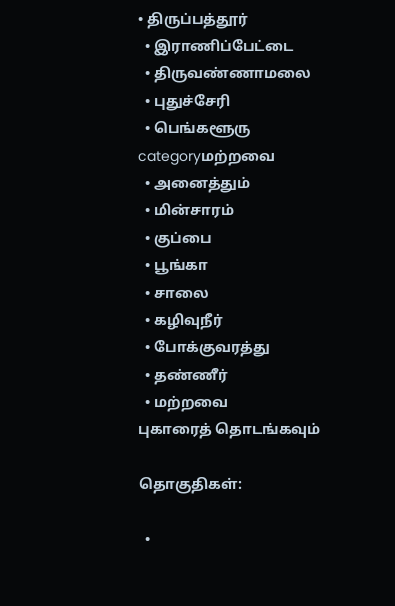• திருப்பத்தூர்
  • இராணிப்பேட்டை
  • திருவண்ணாமலை
  • புதுச்சேரி
  • பெங்களூரு
categoryமற்றவை
  • அனைத்தும்
  • மின்சாரம்
  • குப்பை
  • பூங்கா
  • சாலை
  • கழிவுநீர்
  • போக்குவரத்து
  • தண்ணீர்
  • மற்றவை
புகாரைத் தொடங்கவும்

தொகுதிகள்:

  •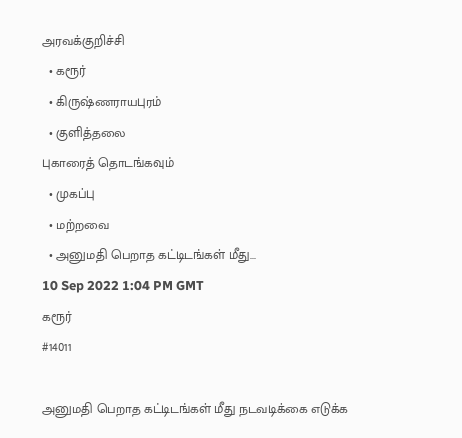அரவக்குறிச்சி
  • கரூர்
  • கிருஷ்ணராயபுரம்
  • குளித்தலை
புகாரைத் தொடங்கவும்
  • முகப்பு
  • மற்றவை
  • அனுமதி பெறாத கட்டிடங்கள் மீது...
10 Sep 2022 1:04 PM GMT
கரூர்
#14011

அனுமதி பெறாத கட்டிடங்கள் மீது நடவடிக்கை எடுக்க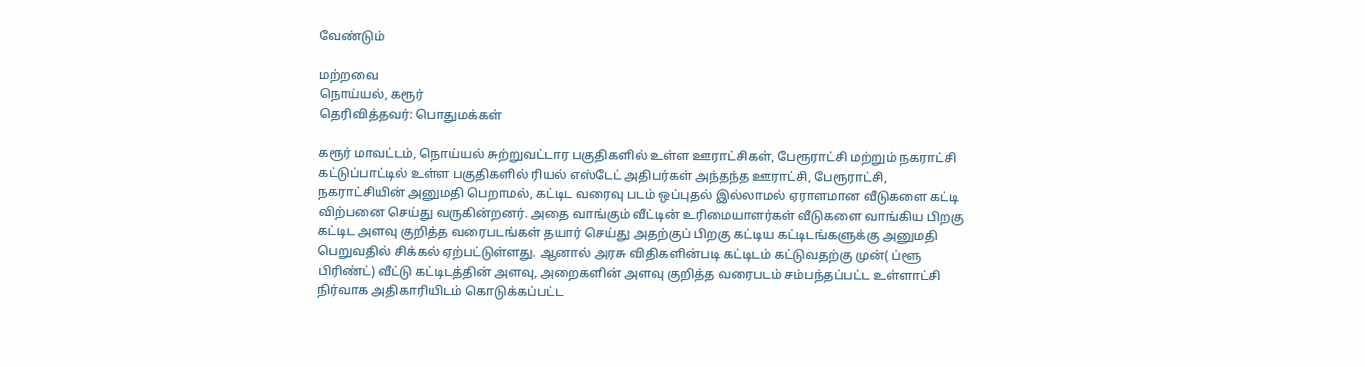வேண்டும்

மற்றவை
நொய்யல், கரூர்
தெரிவித்தவர்: பொதுமக்கள்

கரூர் மாவட்டம், நொய்யல் சுற்றுவட்டார பகுதிகளில் உள்ள ஊராட்சிகள், பேரூராட்சி மற்றும் நகராட்சி கட்டுப்பாட்டில் உள்ள பகுதிகளில் ரியல் எஸ்டேட் அதிபர்கள் அந்தந்த ஊராட்சி, பேரூராட்சி, நகராட்சியின் அனுமதி பெறாமல், கட்டிட வரைவு படம் ஒப்புதல் இல்லாமல் ஏராளமான வீடுகளை கட்டி விற்பனை செய்து வருகின்றனர். அதை வாங்கும் வீட்டின் உரிமையாளர்கள் வீடுகளை வாங்கிய பிறகு கட்டிட அளவு குறித்த வரைபடங்கள் தயார் செய்து அதற்குப் பிறகு கட்டிய கட்டிடங்களுக்கு அனுமதி பெறுவதில் சிக்கல் ஏற்பட்டுள்ளது. ஆனால் அரசு விதிகளின்படி கட்டிடம் கட்டுவதற்கு முன்( ப்ளூ பிரிண்ட்) வீட்டு கட்டிடத்தின் அளவு, அறைகளின் அளவு குறித்த வரைபடம் சம்பந்தப்பட்ட உள்ளாட்சி நிர்வாக அதிகாரியிடம் கொடுக்கப்பட்ட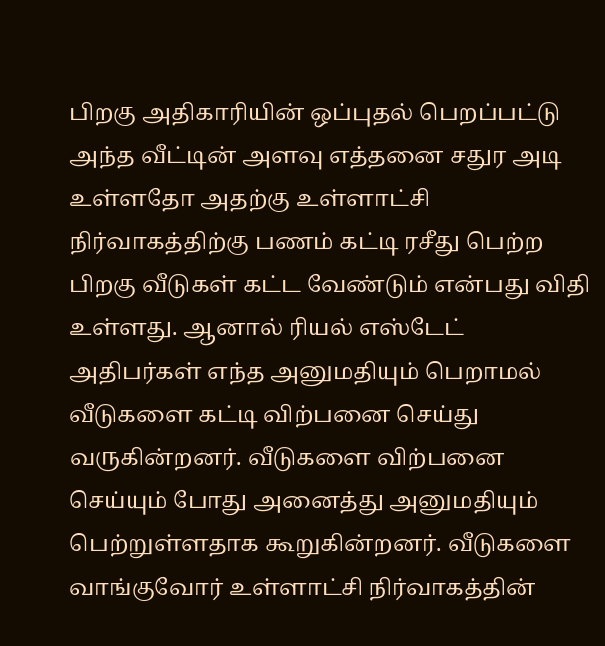பிறகு அதிகாரியின் ஒப்புதல் பெறப்பட்டு அந்த வீட்டின் அளவு எத்தனை சதுர அடி உள்ளதோ அதற்கு உள்ளாட்சி நிர்வாகத்திற்கு பணம் கட்டி ரசீது பெற்ற பிறகு வீடுகள் கட்ட வேண்டும் என்பது விதி உள்ளது. ஆனால் ரியல் எஸ்டேட் அதிபர்கள் எந்த அனுமதியும் பெறாமல் வீடுகளை கட்டி விற்பனை செய்து வருகின்றனர். வீடுகளை விற்பனை செய்யும் போது அனைத்து அனுமதியும் பெற்றுள்ளதாக கூறுகின்றனர். வீடுகளை வாங்குவோர் உள்ளாட்சி நிர்வாகத்தின்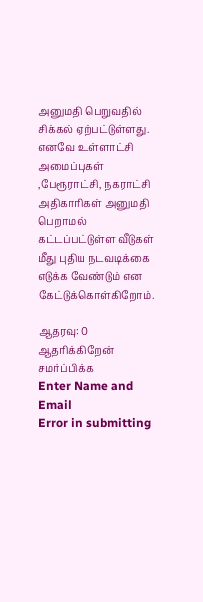அனுமதி பெறுவதில் சிக்கல் ஏற்பட்டுள்ளது. எனவே உள்ளாட்சி அமைப்புகள் ,பேரூராட்சி, நகராட்சி அதிகாரிகள் அனுமதி பெறாமல் கட்டப்பட்டுள்ள வீடுகள் மீது புதிய நடவடிக்கை எடுக்க வேண்டும் என கேட்டுக்கொள்கிறோம்.

ஆதரவு: 0
ஆதரிக்கிறேன்
சமர்ப்பிக்க
Enter Name and Email
Error in submitting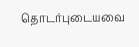தொடர்புடையவை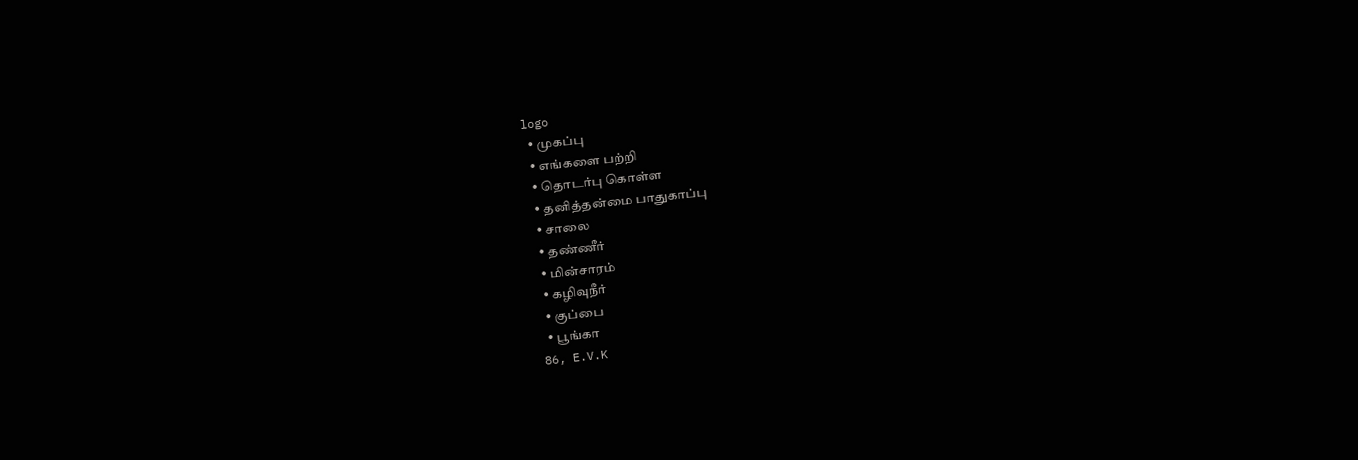logo
  • முகப்பு
  • எங்களை பற்றி
  • தொடர்பு கொள்ள
  • தனித்தன்மை பாதுகாப்பு
  • சாலை
  • தண்ணீர்
  • மின்சாரம்
  • கழிவுநீர்
  • குப்பை
  • பூங்கா
86, E.V.K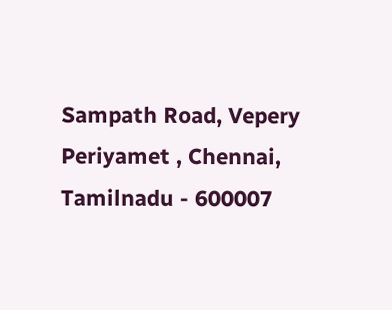Sampath Road, Vepery
Periyamet , Chennai, Tamilnadu - 600007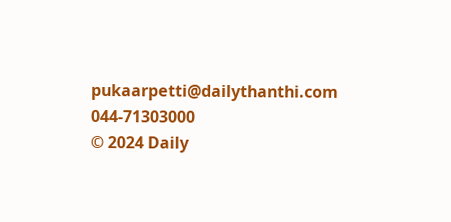pukaarpetti@dailythanthi.com
044-71303000
© 2024 Daily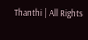Thanthi | All Rights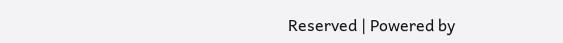Reserved | Powered by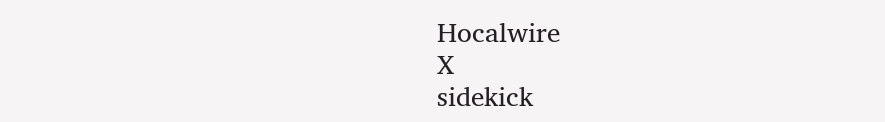Hocalwire
X
sidekick